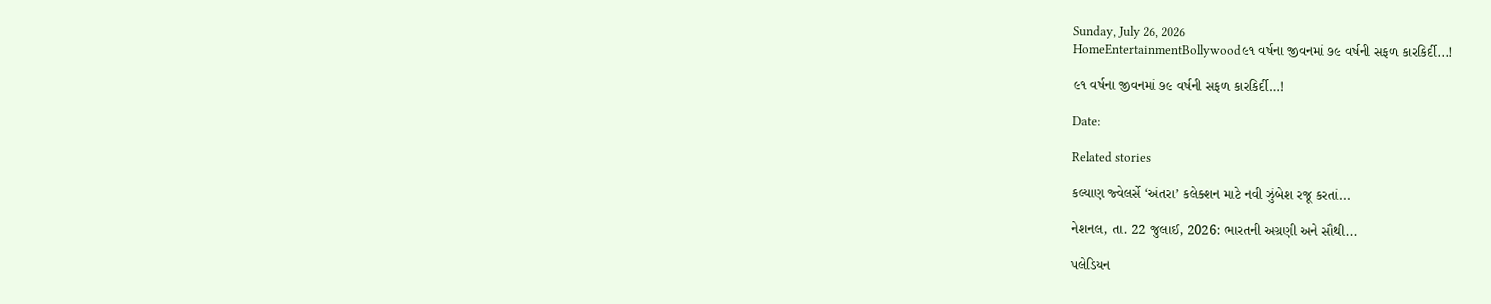Sunday, July 26, 2026
HomeEntertainmentBollywood૯૧ વર્ષના જીવનમાં ૭૯ વર્ષની સફળ કારકિર્દી...!

૯૧ વર્ષના જીવનમાં ૭૯ વર્ષની સફળ કારકિર્દી…!

Date:

Related stories

કલ્યાણ જ્વેલર્સે ‘અંતરા’ કલેક્શન માટે નવી ઝુંબેશ રજૂ કરતાં...

નેશનલ, તા. 22 જુલાઈ, 2026: ભારતની અગ્રણી અને સૌથી...

પલેડિયન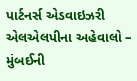પાર્ટનર્સ એડવાઇઝરી એલએલપીના અહેવાલો – મુંબઈની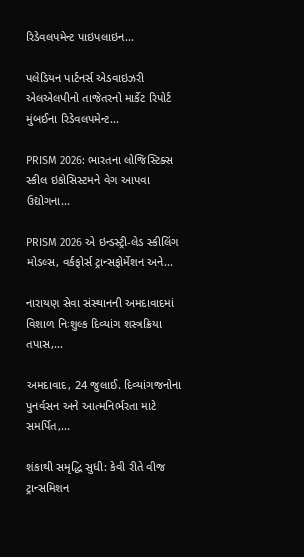રિડેવલપમેન્ટ પાઇપલાઇન...

પલેડિયન પાર્ટનર્સ એડવાઇઝરી એલએલપીનો તાજેતરનો માર્કેટ રિપોર્ટ મુંબઈના રિડેવલપમેન્ટ...

PRISM 2026: ભારતના લોજિસ્ટિક્સ સ્કીલ ઇકોસિસ્ટમને વેગ આપવા ઉદ્યોગના...

PRISM 2026 એ ઇન્ડસ્ટ્રી-લેડ સ્કીલિંગ મોડલ્સ, વર્કફોર્સ ટ્રાન્સફોર્મેશન અને...

નારાયણ સેવા સંસ્થાનની અમદાવાદમાં વિશાળ નિઃશુલ્ક દિવ્યાંગ શસ્ત્રક્રિયા તપાસ,...

અમદાવાદ, 24 જુલાઈ. દિવ્યાંગજનોના પુનર્વસન અને આત્મનિર્ભરતા માટે સમર્પિત,...

શંકાથી સમૃદ્ધિ સુધી: કેવી રીતે વીજ ટ્રાન્સમિશન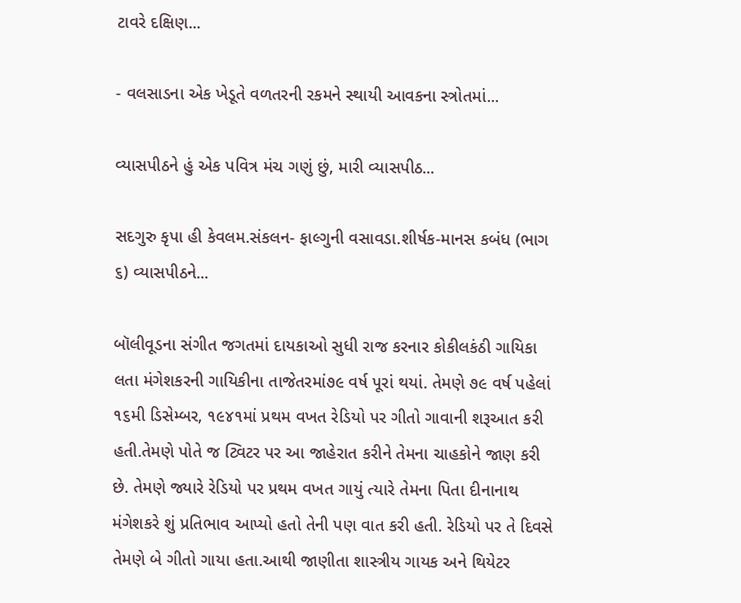ટાવરે દક્ષિણ...

- વલસાડના એક ખેડૂતે વળતરની રકમને સ્થાયી આવકના સ્ત્રોતમાં...

વ્યાસપીઠને હું એક પવિત્ર મંચ ગણું છું, મારી વ્યાસપીઠ...

સદગુરુ કૃપા હી કેવલમ.સંકલન- ફાલ્ગુની વસાવડા.શીર્ષક-માનસ કબંધ (ભાગ ૬) વ્યાસપીઠને...

બૉલીવૂડના સંગીત જગતમાં દાયકાઓ સુધી રાજ કરનાર કોકીલકંઠી ગાયિકા લતા મંગેશકરની ગાયિકીના તાજેતરમાં૭૯ વર્ષ પૂરાં થયાં. તેમણે ૭૯ વર્ષ પહેલાં ૧૬મી ડિસેમ્બર, ૧૯૪૧માં પ્રથમ વખત રેડિયો પર ગીતો ગાવાની શરૂઆત કરી હતી.તેમણે પોતે જ ટ્વિટર પર આ જાહેરાત કરીને તેમના ચાહકોને જાણ કરી છે. તેમણે જ્યારે રેડિયો પર પ્રથમ વખત ગાયું ત્યારે તેમના પિતા દીનાનાથ મંગેશકરે શું પ્રતિભાવ આપ્યો હતો તેની પણ વાત કરી હતી. રેડિયો પર તે દિવસે તેમણે બે ગીતો ગાયા હતા.આથી જાણીતા શાસ્ત્રીય ગાયક અને થિયેટર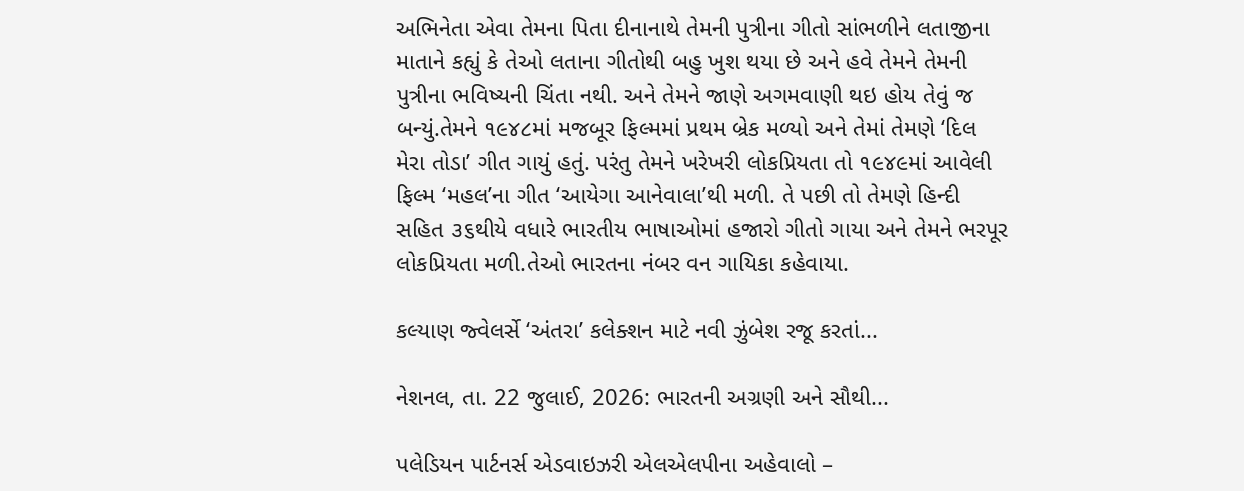અભિનેતા એવા તેમના પિતા દીનાનાથે તેમની પુત્રીના ગીતો સાંભળીને લતાજીના માતાને કહ્યું કે તેઓ લતાના ગીતોથી બહુ ખુશ થયા છે અને હવે તેમને તેમની પુત્રીના ભવિષ્યની ચિંતા નથી. અને તેમને જાણે અગમવાણી થઇ હોય તેવું જ બન્યું.તેમને ૧૯૪૮માં મજબૂર ફિલ્મમાં પ્રથમ બ્રેક મળ્યો અને તેમાં તેમણે ‘દિલ મેરા તોડા’ ગીત ગાયું હતું. પરંતુ તેમને ખરેખરી લોકપ્રિયતા તો ૧૯૪૯માં આવેલી ફિલ્મ ‘મહલ’ના ગીત ‘આયેગા આનેવાલા’થી મળી. તે પછી તો તેમણે હિન્દી સહિત ૩૬થીયે વધારે ભારતીય ભાષાઓમાં હજારો ગીતો ગાયા અને તેમને ભરપૂર લોકપ્રિયતા મળી.તેઓ ભારતના નંબર વન ગાયિકા કહેવાયા.

કલ્યાણ જ્વેલર્સે ‘અંતરા’ કલેક્શન માટે નવી ઝુંબેશ રજૂ કરતાં...

નેશનલ, તા. 22 જુલાઈ, 2026: ભારતની અગ્રણી અને સૌથી...

પલેડિયન પાર્ટનર્સ એડવાઇઝરી એલએલપીના અહેવાલો –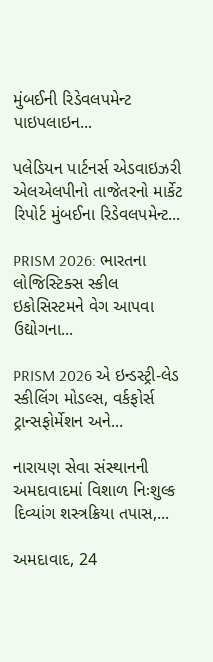મુંબઈની રિડેવલપમેન્ટ પાઇપલાઇન...

પલેડિયન પાર્ટનર્સ એડવાઇઝરી એલએલપીનો તાજેતરનો માર્કેટ રિપોર્ટ મુંબઈના રિડેવલપમેન્ટ...

PRISM 2026: ભારતના લોજિસ્ટિક્સ સ્કીલ ઇકોસિસ્ટમને વેગ આપવા ઉદ્યોગના...

PRISM 2026 એ ઇન્ડસ્ટ્રી-લેડ સ્કીલિંગ મોડલ્સ, વર્કફોર્સ ટ્રાન્સફોર્મેશન અને...

નારાયણ સેવા સંસ્થાનની અમદાવાદમાં વિશાળ નિઃશુલ્ક દિવ્યાંગ શસ્ત્રક્રિયા તપાસ,...

અમદાવાદ, 24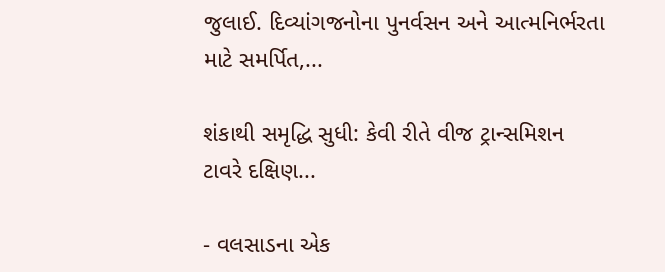જુલાઈ. દિવ્યાંગજનોના પુનર્વસન અને આત્મનિર્ભરતા માટે સમર્પિત,...

શંકાથી સમૃદ્ધિ સુધી: કેવી રીતે વીજ ટ્રાન્સમિશન ટાવરે દક્ષિણ...

- વલસાડના એક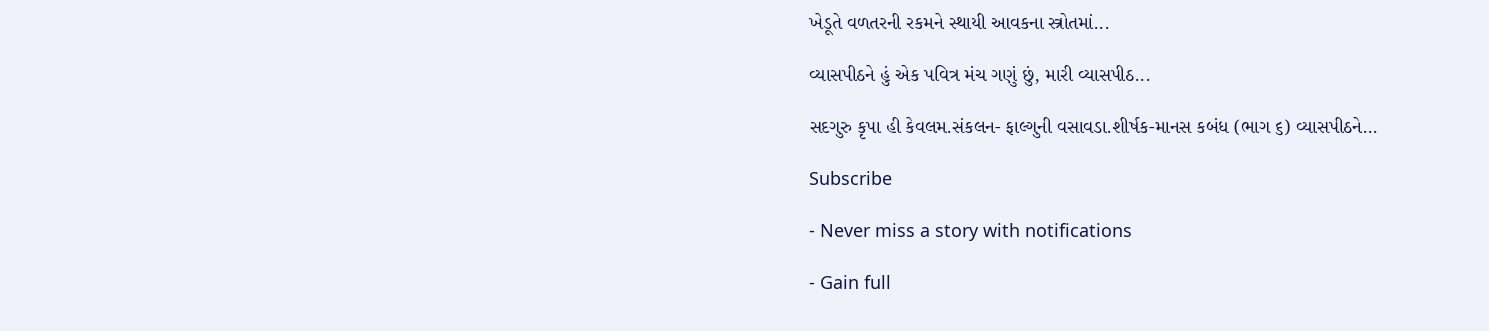ખેડૂતે વળતરની રકમને સ્થાયી આવકના સ્ત્રોતમાં...

વ્યાસપીઠને હું એક પવિત્ર મંચ ગણું છું, મારી વ્યાસપીઠ...

સદગુરુ કૃપા હી કેવલમ.સંકલન- ફાલ્ગુની વસાવડા.શીર્ષક-માનસ કબંધ (ભાગ ૬) વ્યાસપીઠને...

Subscribe

- Never miss a story with notifications

- Gain full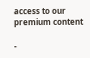access to our premium content

-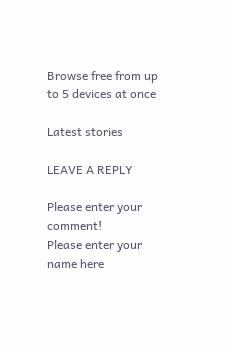Browse free from up to 5 devices at once

Latest stories

LEAVE A REPLY

Please enter your comment!
Please enter your name here